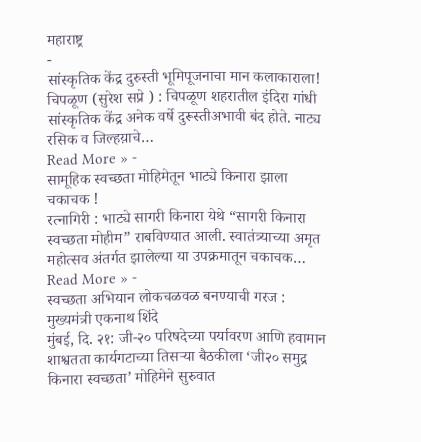महाराष्ट्र
-
सांस्कृतिक केंद्र दुरुस्ती भूमिपूजनाचा मान कलाकाराला!
चिपळूण (सुरेश सप्रे ) : चिपळूण शहरातील इंदिरा गांधी सांस्कृतिक केंद्र अनेक वर्षे दुरूस्तीअभावी बंद होते. नाट्य रसिक व जिल्हय़ाचे…
Read More » -
सामूहिक स्वच्छता मोहिमेतून भाट्ये किनारा झाला चकाचक !
रत्नागिरी : भाट्ये सागरी किनारा येथे “सागरी किनारा स्वच्छता मोहीम” राबविण्यात आली. स्वातंत्र्याच्या अमृत महोत्सव अंतर्गत झालेल्या या उपक्रमातून चकाचक…
Read More » -
स्वच्छता अभियान लोकचळवळ बनण्याची गरज : मुख्यमंत्री एकनाथ शिंदे
मुंबई, दि. २१: जी-२० परिषदेच्या पर्यावरण आणि हवामान शाश्वतता कार्यगटाच्या तिसऱ्या बैठकीला ‘जी२० समुद्र किनारा स्वच्छता’ मोहिमेने सुरुवात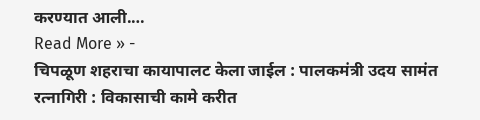करण्यात आली.…
Read More » -
चिपळूण शहराचा कायापालट केला जाईल : पालकमंत्री उदय सामंत
रत्नागिरी : विकासाची कामे करीत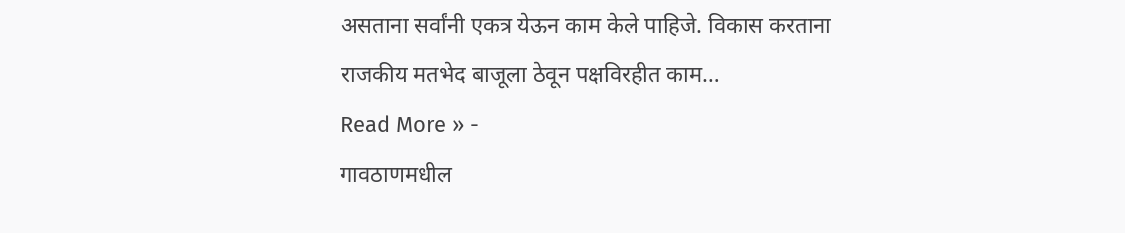असताना सर्वांनी एकत्र येऊन काम केले पाहिजे. विकास करताना राजकीय मतभेद बाजूला ठेवून पक्षविरहीत काम…
Read More » -
गावठाणमधील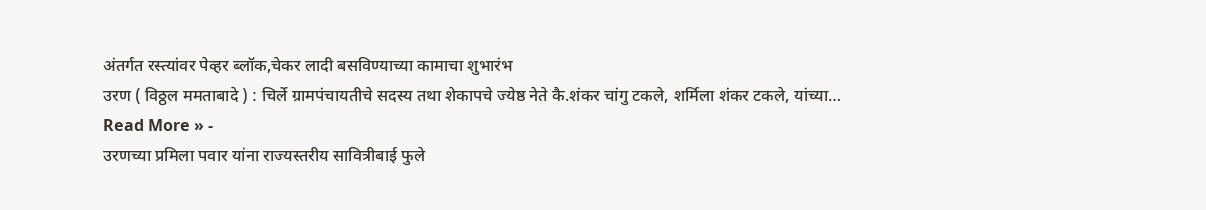अंतर्गत रस्त्यांवर पेव्हर ब्लॉक,चेकर लादी बसविण्याच्या कामाचा शुभारंभ
उरण ( विठ्ठल ममताबादे ) : चिर्ले ग्रामपंचायतीचे सदस्य तथा शेकापचे ज्येष्ठ नेते कै.शंकर चांगु टकले, शर्मिला शंकर टकले, यांच्या…
Read More » -
उरणच्या प्रमिला पवार यांना राज्यस्तरीय सावित्रीबाई फुले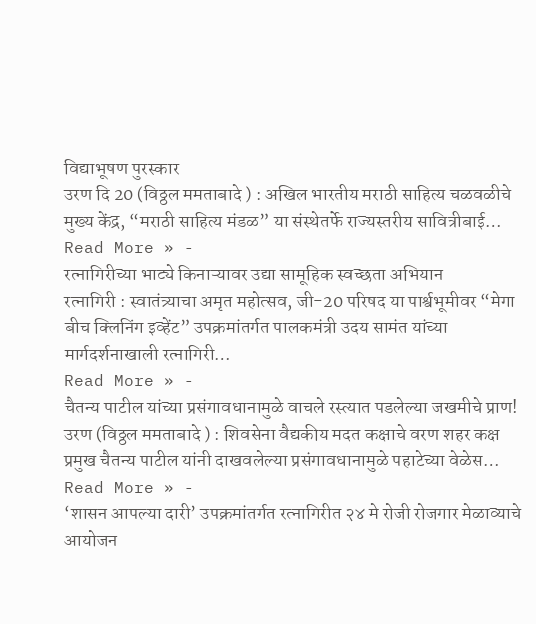विद्याभूषण पुरस्कार
उरण दि 20 (विठ्ठल ममताबादे ) : अखिल भारतीय मराठी साहित्य चळवळीचे मुख्य केंद्र, “मराठी साहित्य मंडळ” या संस्थेतर्फे राज्यस्तरीय सावित्रीबाई…
Read More » -
रत्नागिरीच्या भाट्ये किनाऱ्यावर उद्या सामूहिक स्वच्छता अभियान
रत्नागिरी : स्वातंत्र्याचा अमृत महोत्सव, जी-20 परिषद या पार्श्वभूमीवर “मेगा बीच क्लिनिंग इव्हेंट” उपक्रमांतर्गत पालकमंत्री उदय सामंत यांच्या मार्गदर्शनाखाली रत्नागिरी…
Read More » -
चैतन्य पाटील यांच्या प्रसंगावधानामुळे वाचले रस्त्यात पडलेल्या जखमीचे प्राण!
उरण (विठ्ठल ममताबादे ) : शिवसेना वैद्यकीय मदत कक्षाचे वरण शहर कक्ष प्रमुख चैतन्य पाटील यांनी दाखवलेल्या प्रसंगावधानामुळे पहाटेच्या वेळेस…
Read More » -
‘शासन आपल्या दारी’ उपक्रमांतर्गत रत्नागिरीत २४ मे रोजी रोजगार मेळाव्याचे आयोजन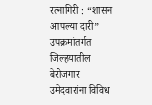रत्नागिरी : “शासन आपल्या दारी” उपक्रमांतर्गत जिल्हयातील बेरोजगार उमेदवारांना विविध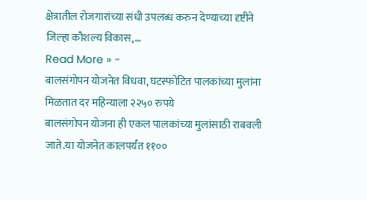क्षेत्रातील रोजगारांच्या संधी उपलब्ध करुन देण्याच्या दृष्टीने जिल्हा कौशल्य विकास,…
Read More » -
बालसंगोपन योजनेत विधवा, घटस्फोटित पालकांच्या मुलांना मिळतात दर महिन्याला २२५० रुपये
बालसंगोपन योजना ही एकल पालकांच्या मुलांसाठी राबवली जाते.या योजनेत कालपर्यंत ११००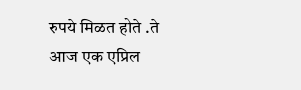रुपये मिळत होते .ते आज एक एप्रिल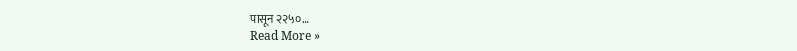पासून २२५०…
Read More »